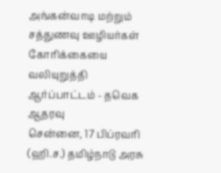அங்கன்வாடி மற்றும் சத்துணவு ஊழியர்கள் கோரிக்கையை வலியுறுத்தி ஆர்ப்பாட்டம் - தவெக ஆதரவு
சென்னை, 17 பிப்ரவரி (ஹி.ச.) தமிழ்நாடு அரசு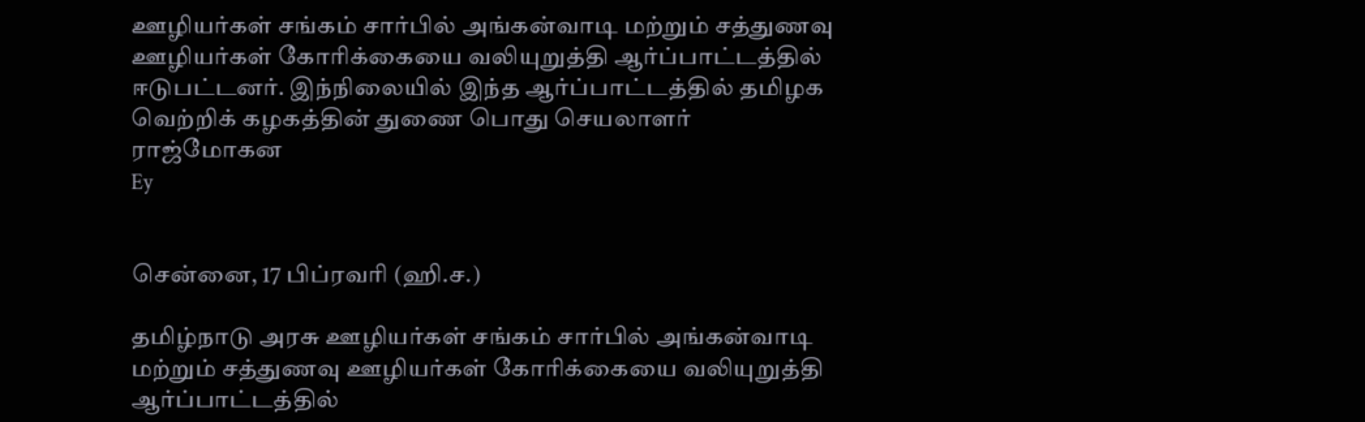ஊழியர்கள் சங்கம் சார்பில் அங்கன்வாடி மற்றும் சத்துணவு ஊழியர்கள் கோரிக்கையை வலியுறுத்தி ஆர்ப்பாட்டத்தில் ஈடுபட்டனர். இந்நிலையில் இந்த ஆர்ப்பாட்டத்தில் தமிழக வெற்றிக் கழகத்தின் துணை பொது செயலாளர் ராஜ்மோகன
Ey


சென்னை, 17 பிப்ரவரி (ஹி.ச.)

தமிழ்நாடு அரசு ஊழியர்கள் சங்கம் சார்பில் அங்கன்வாடி மற்றும் சத்துணவு ஊழியர்கள் கோரிக்கையை வலியுறுத்தி ஆர்ப்பாட்டத்தில்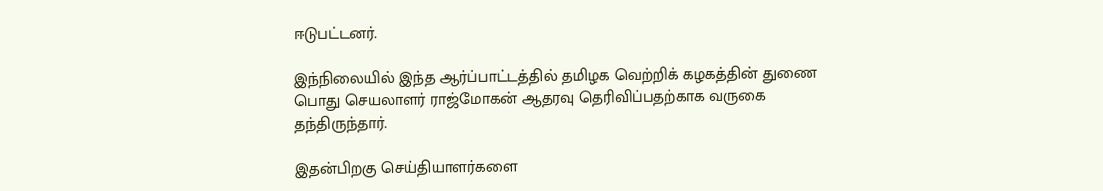ஈடுபட்டனர்.

இந்நிலையில் இந்த ஆர்ப்பாட்டத்தில் தமிழக வெற்றிக் கழகத்தின் துணை பொது செயலாளர் ராஜ்மோகன் ஆதரவு தெரிவிப்பதற்காக வருகை தந்திருந்தார்.

இதன்பிறகு செய்தியாளர்களை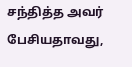சந்தித்த அவர் பேசியதாவது,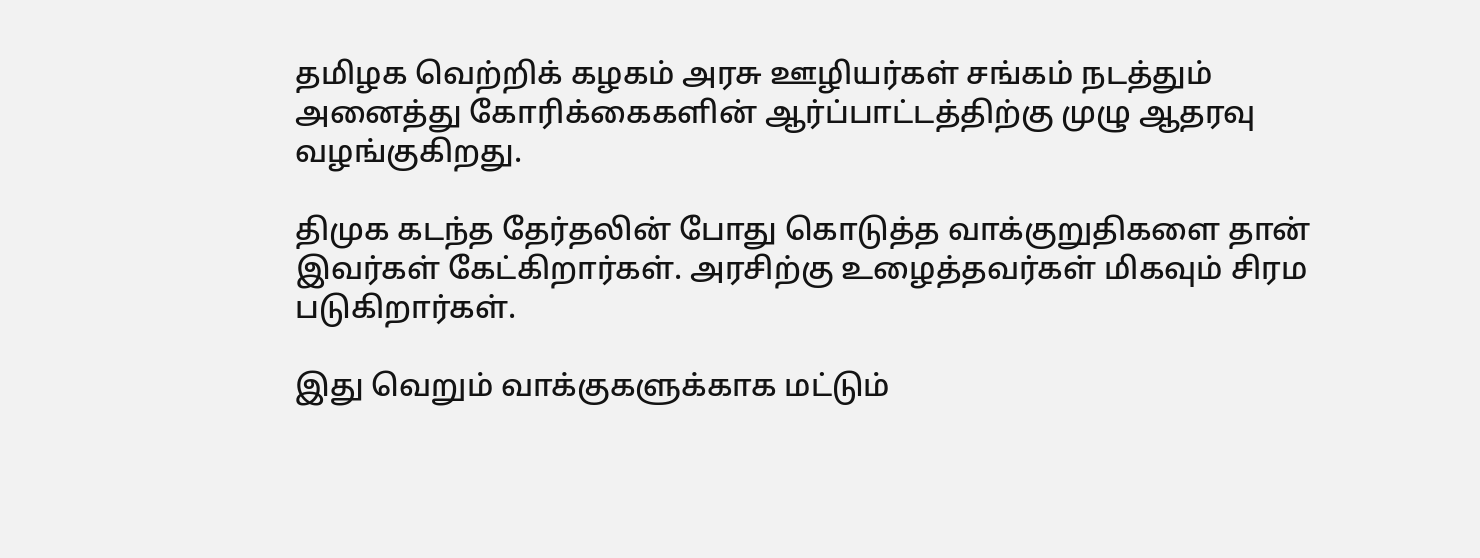தமிழக வெற்றிக் கழகம் அரசு ஊழியர்கள் சங்கம் நடத்தும் அனைத்து கோரிக்கைகளின் ஆர்ப்பாட்டத்திற்கு முழு ஆதரவு வழங்குகிறது.

திமுக கடந்த தேர்தலின் போது கொடுத்த வாக்குறுதிகளை தான் இவர்கள் கேட்கிறார்கள். அரசிற்கு உழைத்தவர்கள் மிகவும் சிரம படுகிறார்கள்.

இது வெறும் வாக்குகளுக்காக மட்டும்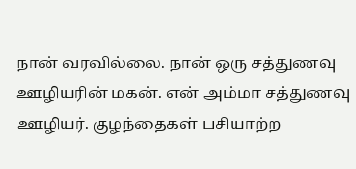நான் வரவில்லை. நான் ஒரு சத்துணவு ஊழியரின் மகன். என் அம்மா சத்துணவு ஊழியர். குழந்தைகள் பசியாற்ற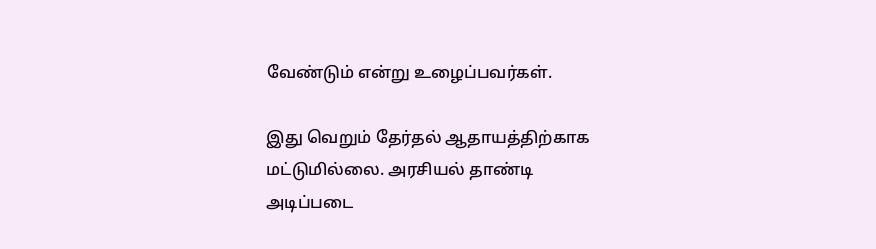வேண்டும் என்று உழைப்பவர்கள்.

இது வெறும் தேர்தல் ஆதாயத்திற்காக மட்டுமில்லை. அரசியல் தாண்டி அடிப்படை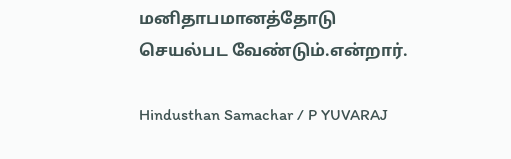மனிதாபமானத்தோடு செயல்பட வேண்டும்.என்றார்.

Hindusthan Samachar / P YUVARAJ